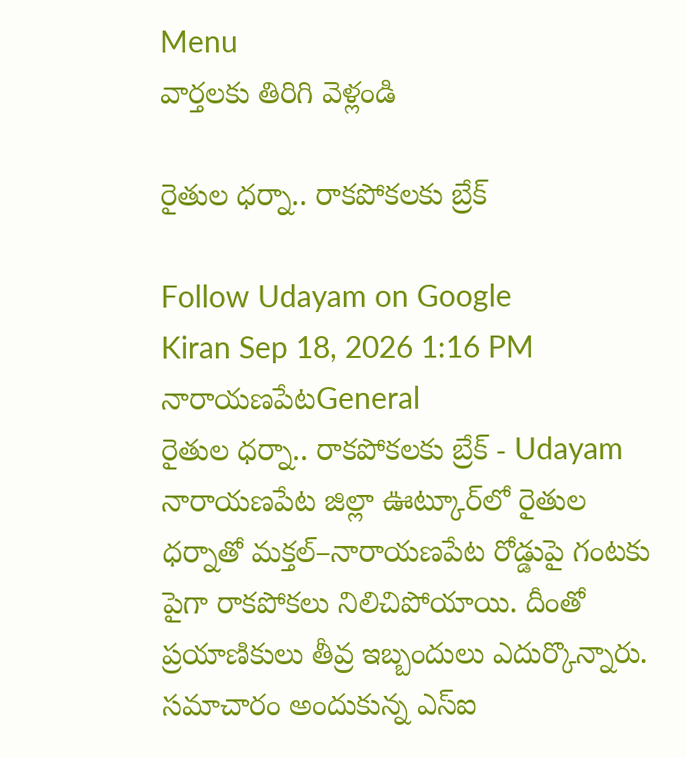Menu
వార్తలకు తిరిగి వెళ్లండి

రైతుల ధర్నా.. రాకపోకలకు బ్రేక్

Follow Udayam on Google
Kiran Sep 18, 2026 1:16 PM నారాయణపేటGeneral
రైతుల ధర్నా.. రాకపోకలకు బ్రేక్ - Udayam
నారాయణపేట జిల్లా ఊట్కూర్‌లో రైతుల ధర్నాతో మక్తల్–నారాయణపేట రోడ్డుపై గంటకు పైగా రాకపోకలు నిలిచిపోయాయి. దీంతో ప్రయాణికులు తీవ్ర ఇబ్బందులు ఎదుర్కొన్నారు. సమాచారం అందుకున్న ఎస్‌ఐ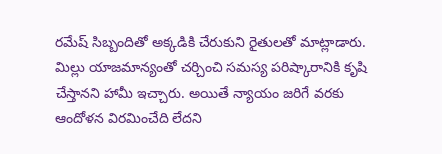రమేష్ సిబ్బందితో అక్కడికి చేరుకుని రైతులతో మాట్లాడారు. మిల్లు యాజమాన్యంతో చర్చించి సమస్య పరిష్కారానికి కృషి చేస్తానని హామీ ఇచ్చారు. అయితే న్యాయం జరిగే వరకు ఆందోళన విరమించేది లేదని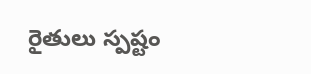రైతులు స్పష్టం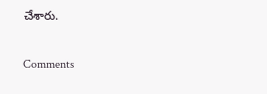చేశారు.

Comments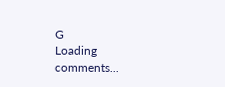G
Loading comments...